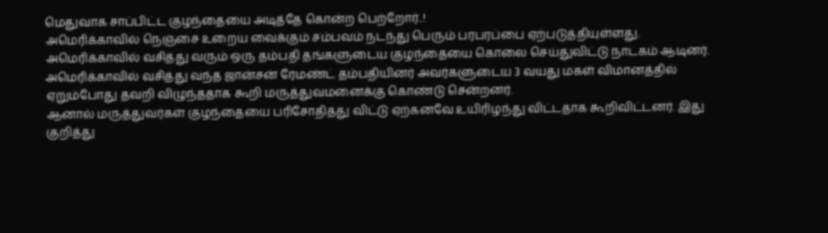மெதுவாக சாப்பிட்ட குழந்தையை அடித்தே கொன்ற பெற்றோர்..!
அமெரிக்காவில் நெஞ்சை உறைய வைக்கும் சம்பவம் நடந்து பெரும் பரபரப்பை ஏற்படுத்தியுள்ளது.
அமெரிக்காவில் வசித்து வரும் ஒரு தம்பதி தங்களுடைய குழந்தையை கொலை செய்துவிட்டு நாடகம் ஆடினர்.
அமெரிக்காவில் வசித்து வந்த ஜான்சன் ரேமண்ட் தம்பதியினர் அவர்களுடைய 3 வயது மகள் விமானத்தில் ஏறும்போது தவறி விழுந்ததாக கூறி மருத்துவமனைக்கு கொண்டு சென்றனர்.
ஆனால் மருத்துவர்கள் குழந்தையை பரிசோதித்து விட்டு ஏற்கனவே உயிரிழந்து விட்டதாக கூறிவிட்டனர். இது குறித்து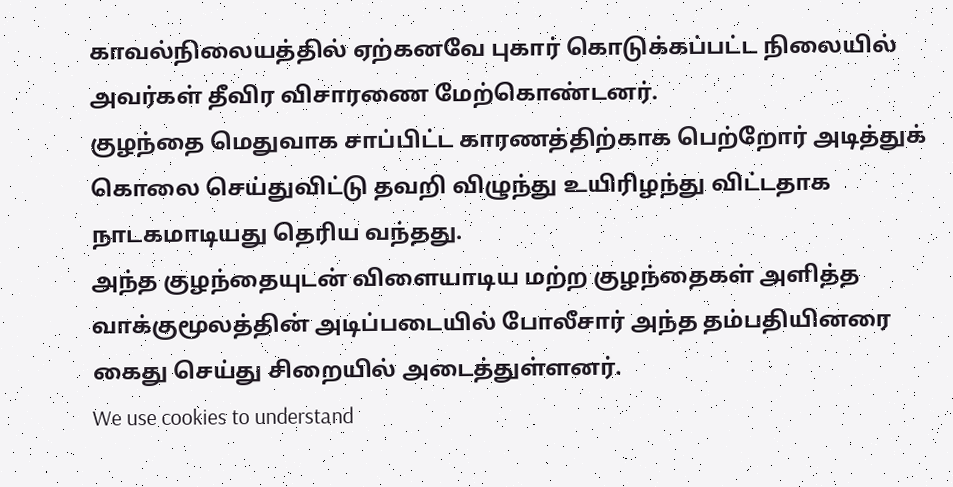காவல்நிலையத்தில் ஏற்கனவே புகார் கொடுக்கப்பட்ட நிலையில் அவர்கள் தீவிர விசாரணை மேற்கொண்டனர்.
குழந்தை மெதுவாக சாப்பிட்ட காரணத்திற்காக பெற்றோர் அடித்துக் கொலை செய்துவிட்டு தவறி விழுந்து உயிரிழந்து விட்டதாக நாடகமாடியது தெரிய வந்தது.
அந்த குழந்தையுடன் விளையாடிய மற்ற குழந்தைகள் அளித்த வாக்குமூலத்தின் அடிப்படையில் போலீசார் அந்த தம்பதியினரை கைது செய்து சிறையில் அடைத்துள்ளனர்.
We use cookies to understand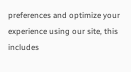preferences and optimize your experience using our site, this includes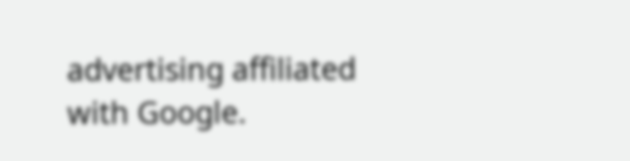advertising affiliated with Google.